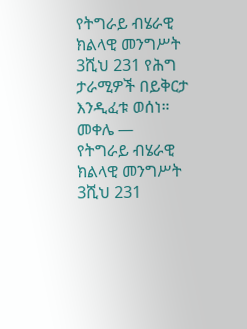የትግራይ ብሄራዊ ክልላዊ መንግሥት 3ሺህ 231 የሕግ ታራሚዎች በይቅርታ እንዲፈቱ ወሰነ።
መቀሌ —
የትግራይ ብሄራዊ ክልላዊ መንግሥት 3ሺህ 231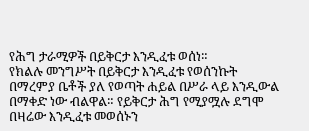የሕግ ታራሚዎች በይቅርታ እንዲፈቱ ወሰነ።
የክልሉ መንግሥት በይቅርታ እንዲፈቱ የወሰንኩት በማረምያ ቤቶች ያለ የወጣት ሐይል በሥራ ላይ እንዲውል በማቀድ ነው ብልዋል። የይቅርታ ሕግ የሚያሟሉ ደግሞ በዛሬው እንዲፈቱ መወሰኑን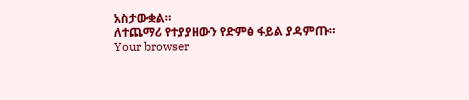አስታውቋል።
ለተጨማሪ የተያያዘውን የድምፅ ፋይል ያዳምጡ።
Your browser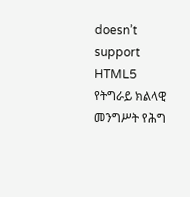doesn’t support HTML5
የትግራይ ክልላዊ መንግሥት የሕግ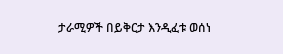ታራሚዎች በይቅርታ እንዲፈቱ ወሰነ